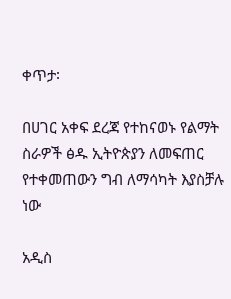ቀጥታ፡

በሀገር አቀፍ ደረጃ የተከናወኑ የልማት ስራዎች ፅዱ ኢትዮጵያን ለመፍጠር የተቀመጠውን ግብ ለማሳካት እያስቻሉ ነው

አዲስ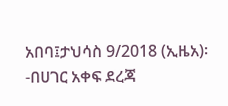አበባ፤ታህሳስ 9/2018 (ኢዜአ)፡-በሀገር አቀፍ ደረጃ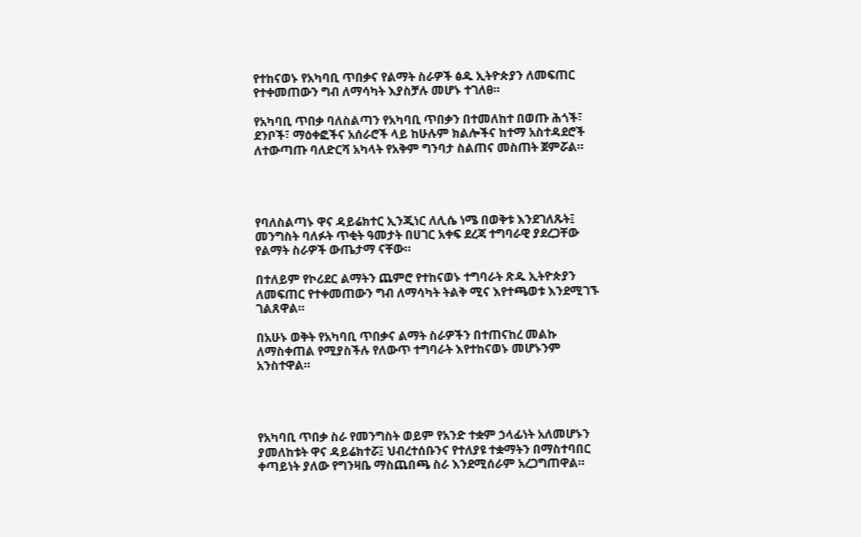የተከናወኑ የአካባቢ ጥበቃና የልማት ስራዎች ፅዱ ኢትዮጵያን ለመፍጠር የተቀመጠውን ግብ ለማሳካት እያስቻሉ መሆኑ ተገለፀ።

የአካባቢ ጥበቃ ባለስልጣን የአካባቢ ጥበቃን በተመለከተ በወጡ ሕጎች፣ ደንቦች፣ ማዕቀፎችና አሰራሮች ላይ ከሁሉም ክልሎችና ከተማ አስተዳደሮች ለተውጣጡ ባለድርሻ አካላት የአቅም ግንባታ ስልጠና መስጠት ጀምሯል።




የባለስልጣኑ ዋና ዳይሬክተር ኢንጂነር ለሊሴ ነሜ በወቅቱ እንደገለጹት፤ መንግስት ባለፉት ጥቂት ዓመታት በሀገር አቀፍ ደረጃ ተግባራዊ ያደረጋቸው የልማት ስራዎች ውጤታማ ናቸው።

በተለይም የኮሪደር ልማትን ጨምሮ የተከናወኑ ተግባራት ጽዱ ኢትዮጵያን ለመፍጠር የተቀመጠውን ግብ ለማሳካት ትልቅ ሚና እየተጫወቱ እንደሚገኙ ገልጸዋል።

በአሁኑ ወቅት የአካባቢ ጥበቃና ልማት ስራዎችን በተጠናከረ መልኩ ለማስቀጠል የሚያስችሉ የለውጥ ተግባራት እየተከናወኑ መሆኑንም አንስተዋል።




የአካባቢ ጥበቃ ስራ የመንግስት ወይም የአንድ ተቋም ኃላፊነት አለመሆኑን ያመለከቱት ዋና ዳይሬክተሯ፤ ህብረተሰቡንና የተለያዩ ተቋማትን በማስተባበር ቀጣይነት ያለው የግንዛቤ ማስጨበጫ ስራ እንደሚሰራም አረጋግጠዋል።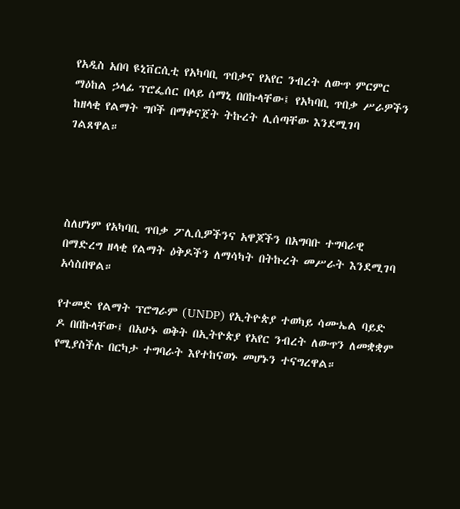የአዲስ አበባ ዩኒቨርሲቲ የአካባቢ ጥበቃና የአየር ንብረት ለውጥ ምርምር ማዕከል ኃላፊ ፕሮፌሰር በላይ ሰማኒ በበኩላቸው፤ የአካባቢ ጥበቃ ሥራዎችን ከዘላቂ የልማት ግቦች በማቀናጀት ትኩረት ሊሰጣቸው እንደሚገባ ገልጸዋል።




ስለሆነም የአካባቢ ጥበቃ ፖሊሲዎችንና አዋጆችን በአግባቡ ተግባራዊ በማድረግ ዘላቂ የልማት ዕቅዶችን ለማሳካት በትኩረት መሥራት እንደሚገባ አሳስበዋል።

የተመድ የልማት ፕሮግራም (UNDP) የኢትዮጵያ ተወካይ ሳሙኤል ባይድ ዶ በበኩላቸው፤ በአሁኑ ወቅት በኢትዮጵያ የአየር ንብረት ለውጥን ለመቋቋም የሚያስችሉ በርካታ ተግባራት እየተከናወኑ መሆኑን ተናግረዋል።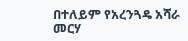በተለይም የአረንጓዴ አሻራ መርሃ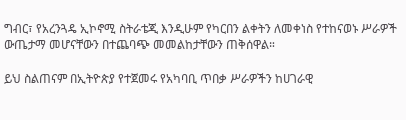ግብር፣ የአረንጓዴ ኢኮኖሚ ስትራቴጂ እንዲሁም የካርበን ልቀትን ለመቀነስ የተከናወኑ ሥራዎች ውጤታማ መሆናቸውን በተጨባጭ መመልከታቸውን ጠቅሰዋል።

ይህ ስልጠናም በኢትዮጵያ የተጀመሩ የአካባቢ ጥበቃ ሥራዎችን ከሀገራዊ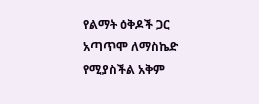የልማት ዕቅዶች ጋር አጣጥሞ ለማስኬድ የሚያስችል አቅም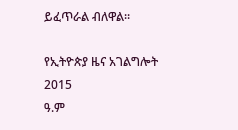ይፈጥራል ብለዋል።

የኢትዮጵያ ዜና አገልግሎት
2015
ዓ.ም